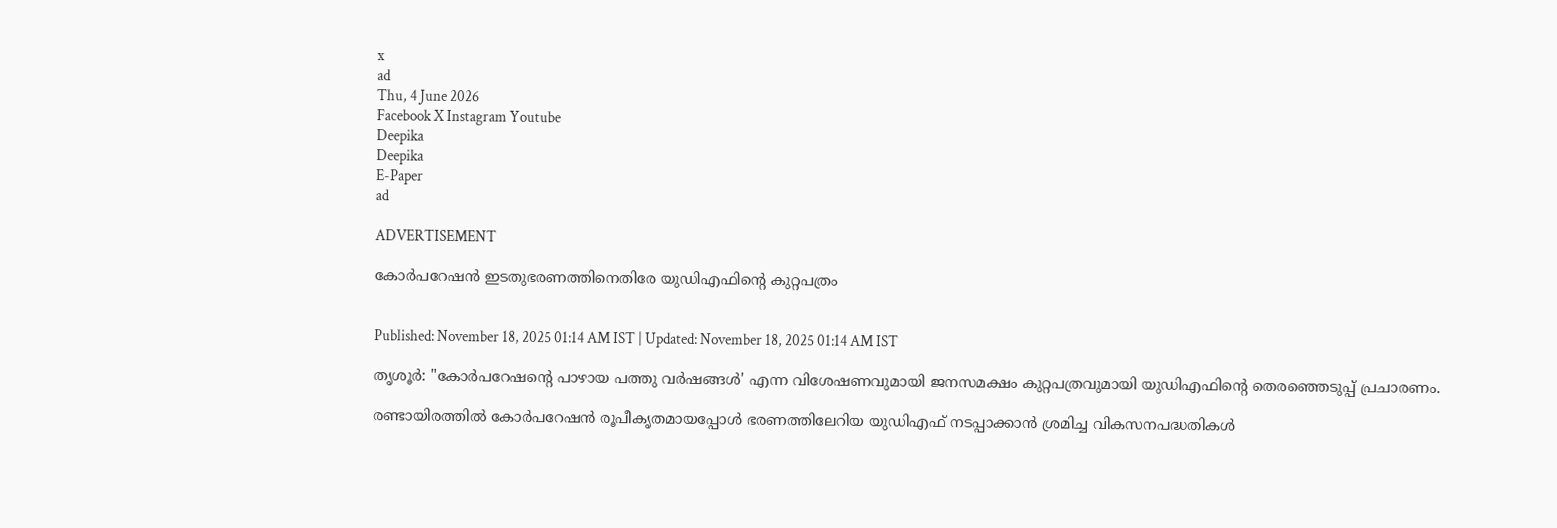x
ad
Thu, 4 June 2026
Facebook X Instagram Youtube
Deepika
Deepika
E-Paper
ad

ADVERTISEMENT

കോർപറേഷൻ ഇടതുഭരണത്തിനെതിരേ യുഡിഎഫിന്‍റെ കുറ്റപത്രം


Published: November 18, 2025 01:14 AM IST | Updated: November 18, 2025 01:14 AM IST

തൃശൂർ: "കോർപറേഷന്‍റെ പാഴായ പത്തു വർഷങ്ങൾ' എന്ന വിശേഷണവുമായി ജനസമക്ഷം കുറ്റപത്രവുമായി യുഡിഎഫിന്‍റെ തെരഞ്ഞെടുപ്പ് പ്രചാരണം.

രണ്ടായിരത്തിൽ കോർപറേഷൻ രൂപീകൃതമായപ്പോൾ ഭരണത്തിലേറിയ യുഡിഎഫ് നടപ്പാക്കാൻ ശ്രമിച്ച വികസനപദ്ധതികൾ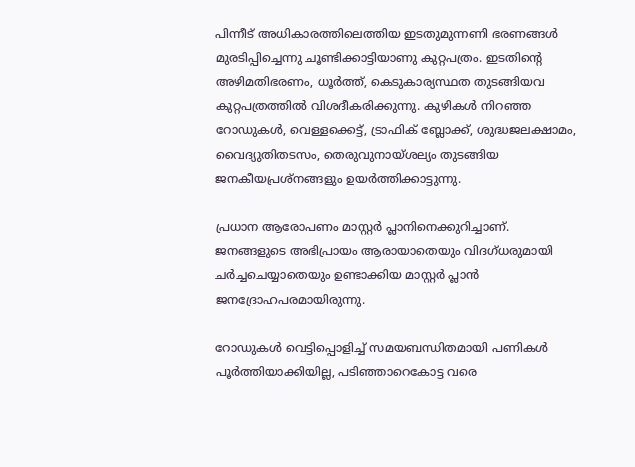പിന്നീട് അധികാരത്തിലെത്തിയ ഇടതുമുന്നണി ഭരണങ്ങൾ മുരടിപ്പിച്ചെന്നു ചൂണ്ടിക്കാട്ടിയാണു കുറ്റപത്രം. ഇടതിന്‍റെ അഴിമതിഭരണം, ധൂർത്ത്, കെടുകാര്യസ്ഥത തുടങ്ങിയവ കുറ്റപത്രത്തിൽ വിശദീകരിക്കുന്നു. കുഴികൾ നിറഞ്ഞ റോഡുകൾ, വെള്ളക്കെട്ട്, ട്രാഫിക് ബ്ലോക്ക്, ശുദ്ധജലക്ഷാമം, വൈദ്യുതിതടസം, തെരുവുനായ്ശല്യം തുടങ്ങിയ ജനകീയപ്രശ്നങ്ങളും ഉയർത്തിക്കാട്ടുന്നു.

പ്രധാന ആരോപണം മാസ്റ്റർ പ്ലാനിനെക്കുറിച്ചാണ്. ജനങ്ങളുടെ അഭിപ്രായം ആരായാതെയും വിദഗ്ധരുമായി ചർച്ചചെയ്യാതെയും ഉണ്ടാക്കിയ മാസ്റ്റർ പ്ലാൻ ജനദ്രോഹപരമായിരുന്നു.

റോഡുകൾ വെട്ടിപ്പൊളിച്ച് സമയബന്ധിതമായി പണികൾ പൂർത്തിയാക്കിയില്ല, പടിഞ്ഞാറെകോട്ട വരെ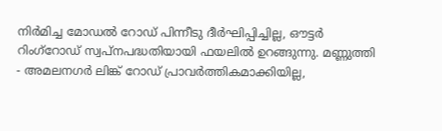നിർമിച്ച മോഡൽ റോഡ് പിന്നീടു ദീർഘിപ്പിച്ചില്ല, ഔട്ടർ റിംഗ്റോഡ് സ്വപ്നപദ്ധതിയായി ഫയലിൽ ഉറങ്ങുന്നു. മണ്ണുത്തി - അമലനഗർ ലിങ്ക് റോഡ് പ്രാവർത്തികമാക്കിയില്ല,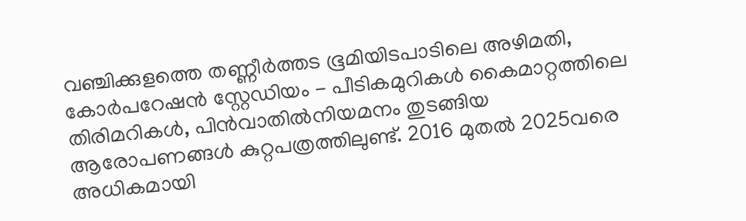വഞ്ചിക്കുളത്തെ തണ്ണീർത്തട ഭൂമിയിടപാടിലെ അഴിമതി, കോർപറേഷൻ സ്റ്റേഡിയം - പീടികമുറികൾ കൈമാറ്റത്തിലെ തിരിമറികൾ, പിൻവാതിൽനിയമനം തുടങ്ങിയ ആരോപണങ്ങൾ കുറ്റപത്രത്തിലുണ്ട്. 2016 മുതൽ 2025വരെ അധികമായി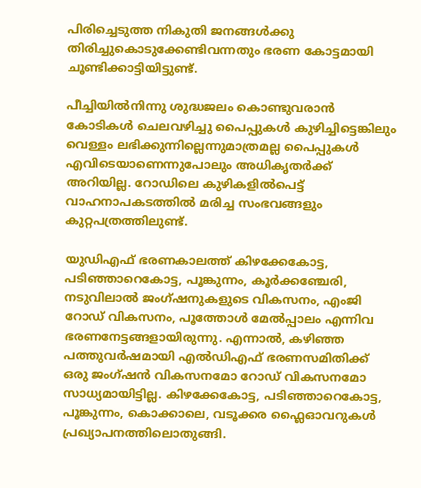പിരിച്ചെടുത്ത നികുതി ജനങ്ങൾക്കു തിരിച്ചുകൊടുക്കേണ്ടിവന്നതും ഭരണ കോട്ടമായി ചൂണ്ടിക്കാട്ടിയിട്ടുണ്ട്.

പീച്ചിയിൽനിന്നു ശുദ്ധജലം കൊണ്ടുവരാൻ കോടികൾ ചെലവഴിച്ചു പൈപ്പുകൾ കുഴിച്ചിട്ടെങ്കിലും വെള്ളം ലഭിക്കുന്നില്ലെന്നുമാത്രമല്ല പൈപ്പുകൾ എവിടെയാണെന്നുപോലും അധികൃതർക്ക് അറിയില്ല. റോഡിലെ കുഴികളിൽപെട്ട് വാഹനാപകടത്തിൽ മരിച്ച സംഭവങ്ങളും കുറ്റപത്രത്തിലുണ്ട്.

യുഡിഎഫ് ഭരണകാലത്ത് കിഴക്കേകോട്ട, പടിഞ്ഞാറെകോട്ട, പൂങ്കുന്നം, കൂർക്കഞ്ചേരി, നടുവിലാൽ ജംഗ്ഷനുകളുടെ വികസനം, എംജി റോഡ് വികസനം, പൂത്തോൾ മേൽപ്പാലം എന്നിവ ഭരണനേട്ടങ്ങളായിരുന്നു. എന്നാൽ, കഴിഞ്ഞ പത്തുവർഷമായി എൽഡിഎഫ് ഭരണസമിതിക്ക് ഒരു ജംഗ്ഷൻ വികസനമോ റോഡ് വികസനമോ സാധ്യമായിട്ടില്ല. കിഴക്കേകോട്ട, പടിഞ്ഞാറെകോട്ട, പൂങ്കുന്നം, കൊക്കാലെ, വടൂക്കര ഫ്ലൈഓവറുകൾ പ്രഖ്യാപനത്തിലൊതുങ്ങി.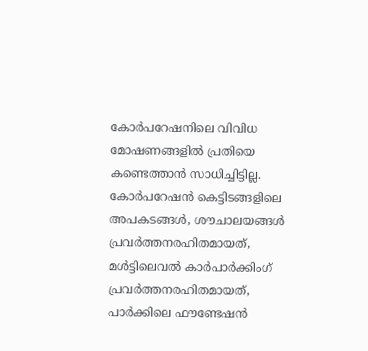കോർപറേഷനിലെ വിവിധ മോഷണങ്ങളിൽ പ്രതിയെ കണ്ടെത്താൻ സാധിച്ചിട്ടില്ല. കോർപറേഷൻ കെട്ടിടങ്ങളിലെ അപകടങ്ങൾ, ശൗചാലയങ്ങൾ പ്രവർത്തനരഹിതമായത്, മൾട്ടിലെവൽ കാർപാർക്കിംഗ് പ്രവർത്തനരഹിതമായത്, പാർക്കിലെ ഫൗണ്ടേഷൻ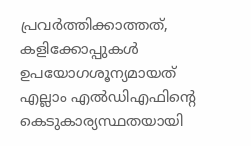പ്രവർത്തിക്കാത്തത്, കളിക്കോപ്പുകൾ ഉപയോഗശൂന്യമായത് എല്ലാം എൽഡിഎഫിന്‍റെ കെടുകാര്യസ്ഥതയായി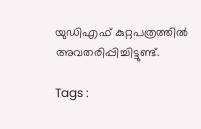യുഡിഎഫ് കുറ്റപത്രത്തിൽ അവതരിപ്പിച്ചിട്ടുണ്ട്.

Tags :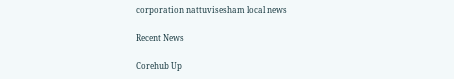corporation nattuvisesham local news

Recent News

Corehub Up